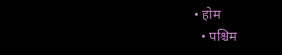• होम
  • पश्चिम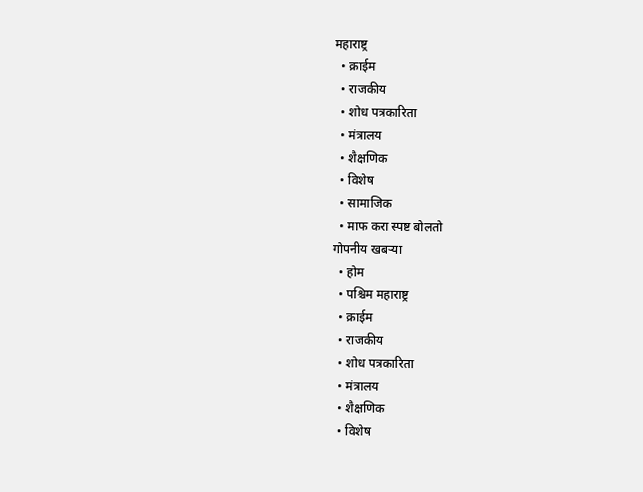महाराष्ट्र
  • क्राईम
  • राजकीय
  • शोध पत्रकारिता
  • मंत्रालय
  • शैक्षणिक
  • विशेष
  • सामाजिक
  • माफ करा स्पष्ट बोलतो
गोपनीय खबऱ्या
  • होम
  • पश्चिम महाराष्ट्र
  • क्राईम
  • राजकीय
  • शोध पत्रकारिता
  • मंत्रालय
  • शैक्षणिक
  • विशेष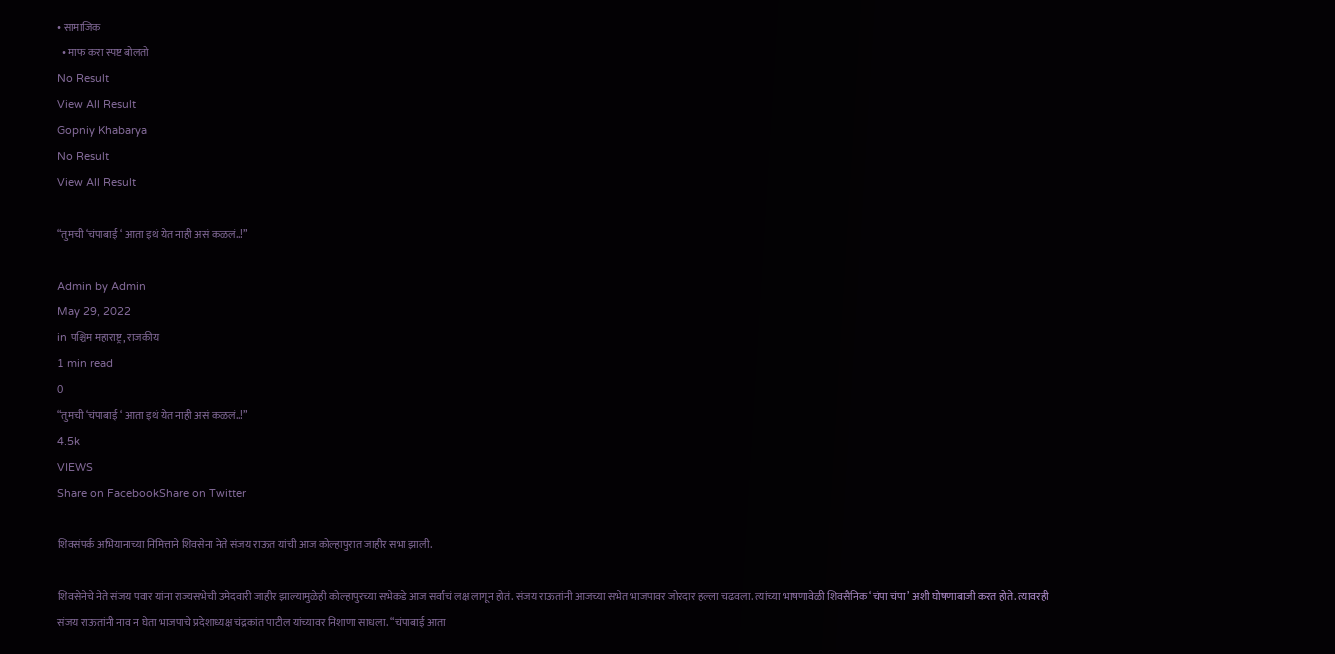• सामाजिक
  • माफ करा स्पष्ट बोलतो
No Result
View All Result
Gopniy Khabarya
No Result
View All Result

“तुमची ‘चंपाबाई ‘ आता इथं येत नाही असं कळलं..!”

Admin by Admin
May 29, 2022
in पश्चिम महाराष्ट्र, राजकीय
1 min read
0
“तुमची ‘चंपाबाई ‘ आता इथं येत नाही असं कळलं..!”
4.5k
VIEWS
Share on FacebookShare on Twitter

शिवसंपर्क अभियानाच्या निमित्ताने शिवसेना नेते संजय राऊत यांची आज कोल्हापुरात जाहीर सभा झाली.

शिवसेनेचे नेते संजय पवार यांना राज्यसभेची उमेदवारी जाहीर झाल्यामुळेही कोल्हापुरच्या सभेकडे आज सर्वांचं लक्ष लागून होतं. संजय राऊतांनी आजच्या सभेत भाजपावर जोरदार हल्ला चढवला. त्यांच्या भाषणावेळी शिवसैनिक ‘चंपा चंपा’ अशी घोषणाबाजी करत होते. त्यावरही संजय राऊतांनी नाव न घेता भाजपाचे प्रदेशाध्यक्ष चंद्रकांत पाटील यांच्यावर निशाणा साधला. “चंपाबाई आता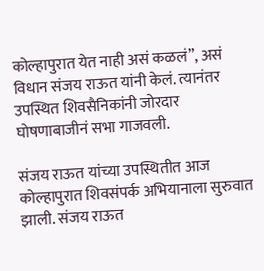कोल्हापुरात येत नाही असं कळलं”, असं विधान संजय राऊत यांनी केलं. त्यानंतर उपस्थित शिवसैनिकांनी जोरदार घोषणाबाजीनं सभा गाजवली.

संजय राऊत यांच्या उपस्थितीत आज कोल्हापुरात शिवसंपर्क अभियानाला सुरुवात झाली. संजय राऊत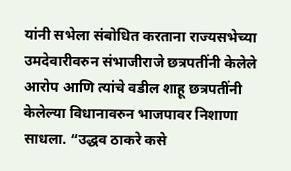यांनी सभेला संबोधित करताना राज्यसभेच्या उमदेवारीवरुन संभाजीराजे छत्रपतींनी केलेले आरोप आणि त्यांचे वडील शाहू छत्रपतींनी केलेल्या विधानावरुन भाजपावर निशाणा साधला. “उद्धव ठाकरे कसे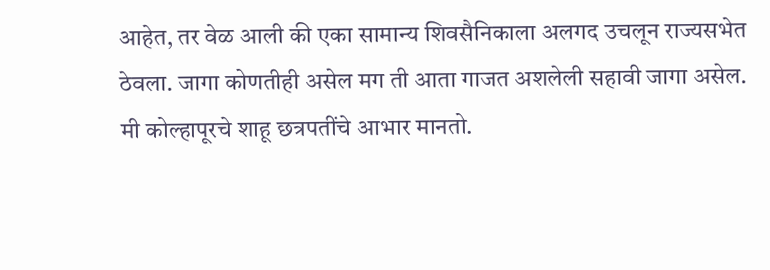आहेत, तर वेळ आली की एका सामान्य शिवसैनिकाला अलगद उचलून राज्यसभेत ठेवला. जागा कोणतीही असेल मग ती आता गाजत अशलेली सहावी जागा असेल. मी कोल्हापूरचे शाहू छत्रपतींचे आभार मानतो.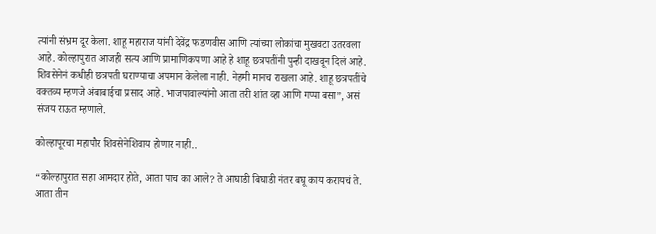त्यांनी संभ्रम दूर केला. शाहू महाराज यांनी देवेंद्र फडणवीस आणि त्यांच्या लोकांचा मुखवटा उतरवला आहे. कोल्हापुरात आजही सत्य आणि प्रामाणिकपणा आहे हे शाहू छत्रपतींनी पुन्ही दाखवून दिलं आहे. शिवसेनेनं कधीही छत्रपती घराण्याचा अपमान केलेला नाही. नेहमी मानच राखला आहे. शाहू छत्रपतींचे वक्तव्य म्हणजे अंबाबाईचा प्रसाद आहे. भाजपावाल्यांनो आता तरी शांत व्हा आणि गप्पा बसा”, असं संजय राऊत म्हणाले.

कोल्हापूरचा महापौर शिवसेनेशिवाय होणार नाही..

“कोल्हापुरात सहा आमदार होते, आता पाच का आले? ते आघाडी बिघाडी नंतर बघू काय करायचं ते. आता तीन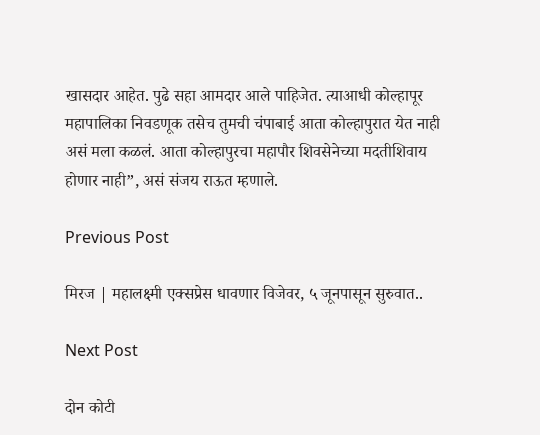खासदार आहेत. पुढे सहा आमदार आले पाहिजेत. त्याआधी कोल्हापूर महापालिका निवडणूक तसेच तुमची चंपाबाई आता कोल्हापुरात येत नाही असं मला कळलं. आता कोल्हापुरचा महापौर शिवसेनेच्या मदतीशिवाय होणार नाही”, असं संजय राऊत म्हणाले.

Previous Post

मिरज | महालक्ष्मी एक्सप्रेस धावणार विजेवर, ५ जूनपासून सुरुवात..

Next Post

दोन कोटी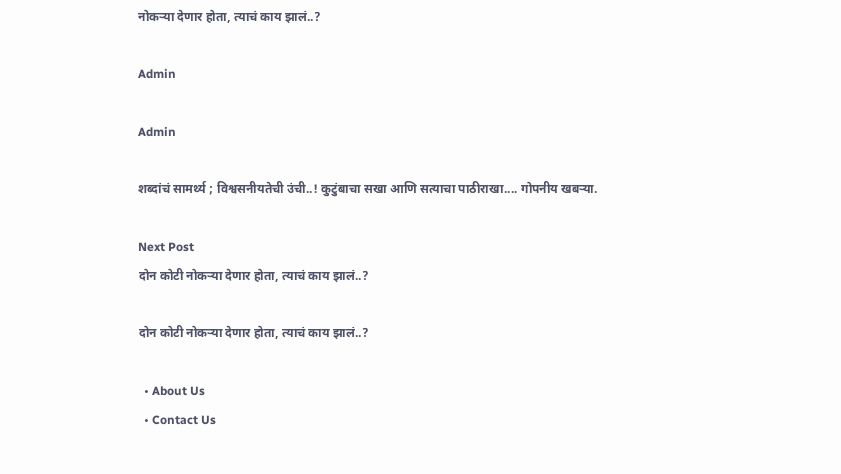नोकऱ्या देणार होता, त्याचं काय झालं..?

Admin

Admin

शब्दांचं सामर्थ्य ; विश्वसनीयतेची उंची..! कुटुंबाचा सखा आणि सत्याचा पाठीराखा.... गोपनीय खबऱ्या.

Next Post
दोन कोटी नोकऱ्या देणार होता, त्याचं काय झालं..?

दोन कोटी नोकऱ्या देणार होता, त्याचं काय झालं..?

  • About Us
  • Contact Us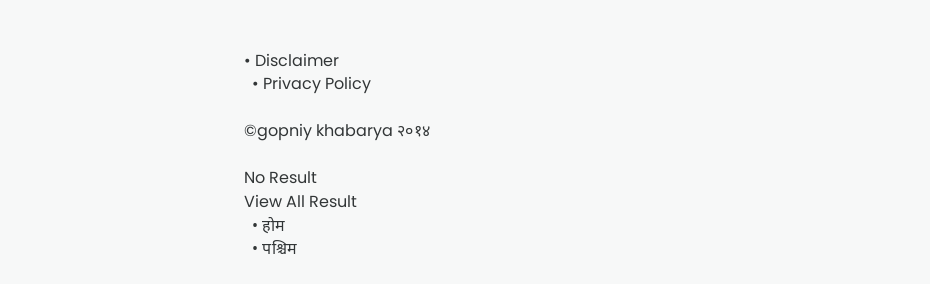• Disclaimer
  • Privacy Policy

©gopniy khabarya २०१४

No Result
View All Result
  • होम
  • पश्चिम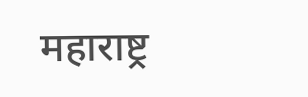महाराष्ट्र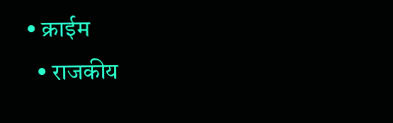• क्राईम
  • राजकीय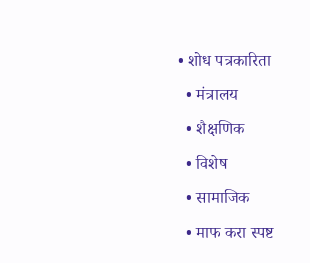• शोध पत्रकारिता
  • मंत्रालय
  • शैक्षणिक
  • विशेष
  • सामाजिक
  • माफ करा स्पष्ट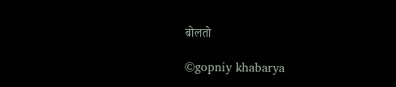बोलतो

©gopniy khabarya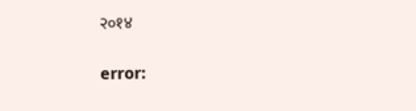२०१४

error: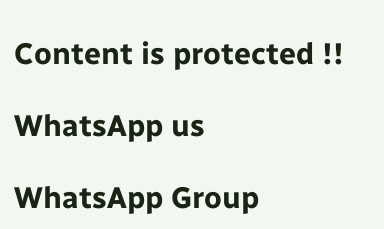Content is protected !!

WhatsApp us

WhatsApp Group